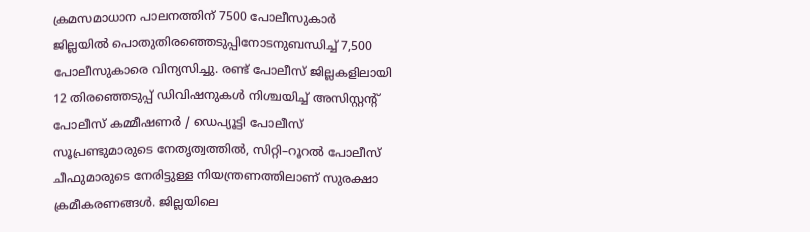ക്രമസമാധാന പാലനത്തിന് 7500 പോലീസുകാർ
ജില്ലയിൽ പൊതുതിരഞ്ഞെടുപ്പിനോടനുബന്ധിച്ച് 7,500 പോലീസുകാരെ വിന്യസിച്ചു. രണ്ട് പോലീസ് ജില്ലകളിലായി 12 തിരഞ്ഞെടുപ്പ് ഡിവിഷനുകൾ നിശ്ചയിച്ച് അസിസ്റ്റന്റ് പോലീസ് കമ്മീഷണർ / ഡെപ്യൂട്ടി പോലീസ് സൂപ്രണ്ടുമാരുടെ നേതൃത്വത്തിൽ, സിറ്റി–റൂറൽ പോലീസ് ചീഫുമാരുടെ നേരിട്ടുള്ള നിയന്ത്രണത്തിലാണ് സുരക്ഷാ ക്രമീകരണങ്ങൾ. ജില്ലയിലെ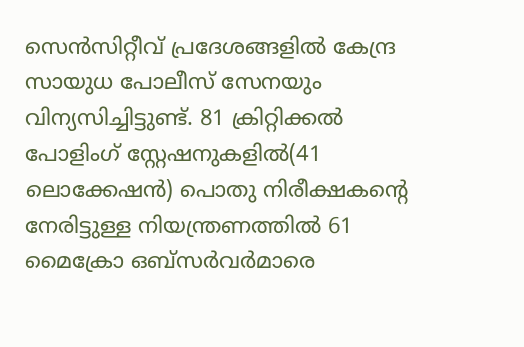സെൻസിറ്റീവ് പ്രദേശങ്ങളിൽ കേന്ദ്ര സായുധ പോലീസ് സേനയും വിന്യസിച്ചിട്ടുണ്ട്. 81 ക്രിറ്റിക്കൽ പോളിംഗ് സ്റ്റേഷനുകളിൽ(41 ലൊക്കേഷൻ) പൊതു നിരീക്ഷകന്റെ നേരിട്ടുള്ള നിയന്ത്രണത്തിൽ 61 മൈക്രോ ഒബ്സർവർമാരെ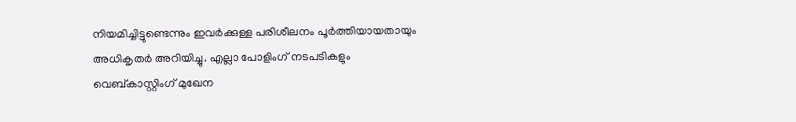നിയമിച്ചിട്ടുണ്ടെന്നും ഇവർക്കുള്ള പരിശീലനം പൂർത്തിയായതായും അധികൃതർ അറിയിച്ചു. എല്ലാ പോളിംഗ് നടപടികളും വെബ്കാസ്റ്റിംഗ് മുഖേന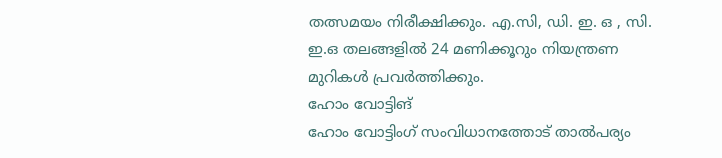തത്സമയം നിരീക്ഷിക്കും. എ.സി, ഡി. ഇ. ഒ , സി. ഇ.ഒ തലങ്ങളിൽ 24 മണിക്കൂറും നിയന്ത്രണ മുറികൾ പ്രവർത്തിക്കും.
ഹോം വോട്ടിങ്
ഹോം വോട്ടിംഗ് സംവിധാനത്തോട് താൽപര്യം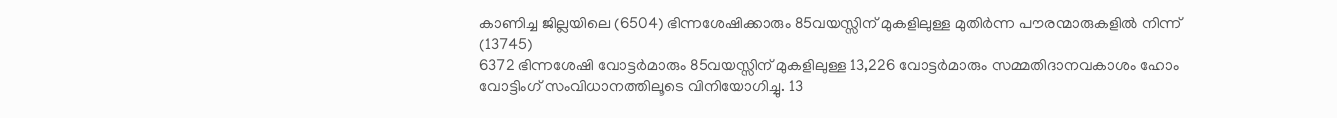കാണിച്ച ജില്ലയിലെ (6504) ഭിന്നശേഷിക്കാരും 85വയസ്സിന് മുകളിലുള്ള മുതിർന്ന പൗരന്മാരുകളിൽ നിന്ന് (13745)
6372 ഭിന്നശേഷി വോട്ടർമാരും 85വയസ്സിന് മുകളിലുള്ള 13,226 വോട്ടർമാരും സമ്മതിദാനവകാശം ഹോം വോട്ടിംഗ് സംവിധാനത്തിലൂടെ വിനിയോഗിച്ചു. 13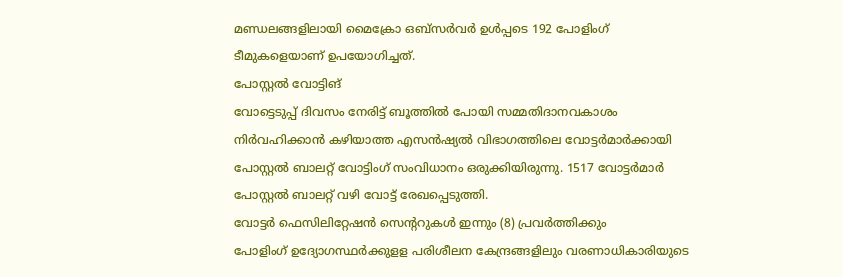മണ്ഡലങ്ങളിലായി മൈക്രോ ഒബ്സർവർ ഉൾപ്പടെ 192 പോളിംഗ് ടീമുകളെയാണ് ഉപയോഗിച്ചത്.
പോസ്റ്റൽ വോട്ടിങ്
വോട്ടെടുപ്പ് ദിവസം നേരിട്ട് ബൂത്തിൽ പോയി സമ്മതിദാനവകാശം നിർവഹിക്കാൻ കഴിയാത്ത എസൻഷ്യൽ വിഭാഗത്തിലെ വോട്ടർമാർക്കായി പോസ്റ്റൽ ബാലറ്റ് വോട്ടിംഗ് സംവിധാനം ഒരുക്കിയിരുന്നു. 1517 വോട്ടർമാർ പോസ്റ്റൽ ബാലറ്റ് വഴി വോട്ട് രേഖപ്പെടുത്തി.
വോട്ടർ ഫെസിലിറ്റേഷൻ സെന്ററുകൾ ഇന്നും (8) പ്രവർത്തിക്കും
പോളിംഗ് ഉദ്യോഗസ്ഥർക്കുളള പരിശീലന കേന്ദ്രങ്ങളിലും വരണാധികാരിയുടെ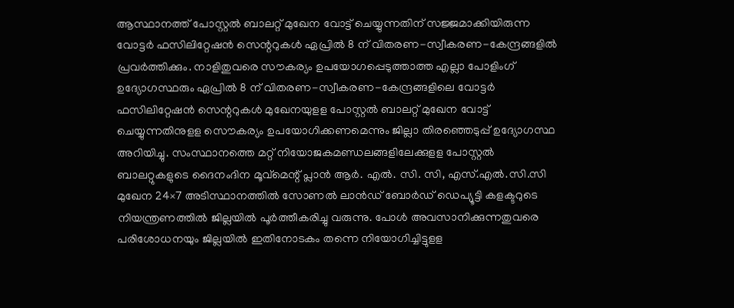ആസ്ഥാനത്ത് പോസ്റ്റൽ ബാലറ്റ് മുഖേന വോട്ട് ചെയ്യുന്നതിന് സജ്ജമാക്കിയിരുന്ന വോട്ടർ ഫസിലിറ്റേഷൻ സെന്ററുകൾ ഏപ്രിൽ 8 ന് വിതരണ-സ്വീകരണ-കേന്ദ്രങ്ങളിൽ പ്രവർത്തിക്കും. നാളിതുവരെ സൗകര്യം ഉപയോഗപ്പെടുത്താത്ത എല്ലാ പോളിംഗ് ഉദ്യോഗസ്ഥരും ഏപ്രിൽ 8 ന് വിതരണ-സ്വീകരണ-കേന്ദ്രങ്ങളിലെ വോട്ടർ ഫസിലിറ്റേഷൻ സെന്ററുകൾ മുഖേനയുളള പോസ്റ്റൽ ബാലറ്റ് മുഖേന വോട്ട് ചെയ്യുന്നതിനുളള സൌകര്യം ഉപയോഗിക്കണമെന്നും ജില്ലാ തിരഞ്ഞെടുപ്പ് ഉദ്യോഗസ്ഥ അറിയിച്ചു. സംസ്ഥാനത്തെ മറ്റ് നിയോജകമണ്ഡലങ്ങളിലേക്കുളള പോസ്റ്റൽ ബാലറ്റുകളുടെ ദൈനംദിന മൂവ്മെന്റ് പ്ലാൻ ആർ. എൽ. സി. സി, എസ്.എൽ.സി.സി മുഖേന 24×7 അടിസ്ഥാനത്തിൽ സോണൽ ലാൻഡ് ബോർഡ് ഡെപ്യൂട്ടി കളക്ടറുടെ നിയന്ത്രണത്തിൽ ജില്ലയിൽ പൂർത്തീകരിച്ചു വരുന്നു. പോൾ അവസാനിക്കുന്നതുവരെ പരിശോധനയും ജില്ലയിൽ ഇതിനോടകം തന്നെ നിയോഗിച്ചിട്ടുളള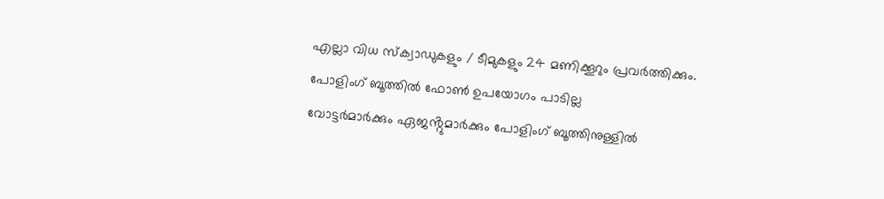എല്ലാ വിധ സ്ക്വാഡുകളും / ടീമുകളും 24 മണിക്കൂറും പ്രവർത്തിക്കും.
പോളിംഗ് ബൂത്തിൽ ഫോൺ ഉപയോഗം പാടില്ല
വോട്ടർമാർക്കും ഏജൻ്റുമാർക്കും പോളിംഗ് ബൂത്തിനുള്ളിൽ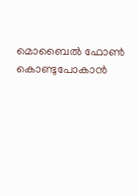മൊബൈൽ ഫോൺ കൊണ്ടുപോകാൻ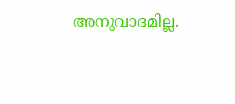അനുവാദമില്ല.